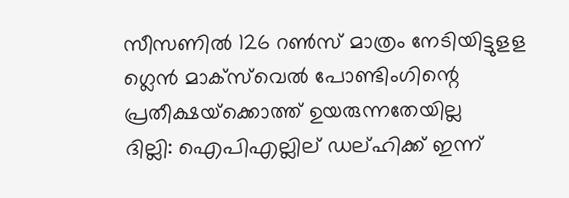സീസണില്‍ 126 റണ്‍സ് മാത്രം നേടിയിട്ടുളള ഗ്ലെന്‍ മാക്‌സ്‍‍വെല്‍ പോണ്ടിംഗിന്റെ പ്രതീക്ഷയ്‌ക്കൊത്ത് ഉയരുന്നതേയില്ല
ദില്ലി: ഐപിഎല്ലില് ഡല്ഹിക്ക് ഇന്ന്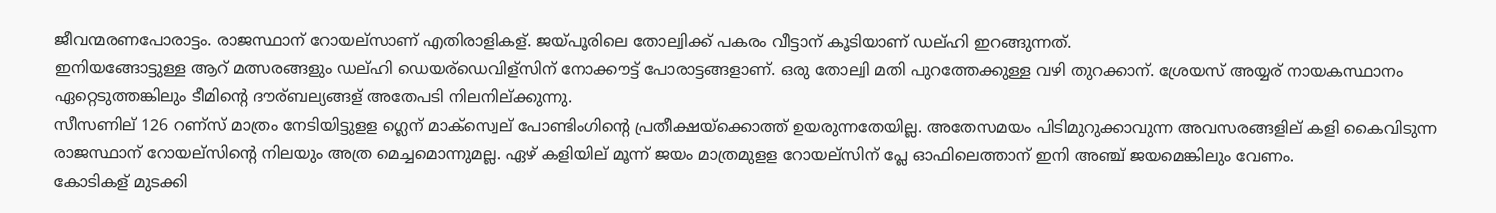ജീവന്മരണപോരാട്ടം. രാജസ്ഥാന് റോയല്സാണ് എതിരാളികള്. ജയ്പൂരിലെ തോല്വിക്ക് പകരം വീട്ടാന് കൂടിയാണ് ഡല്ഹി ഇറങ്ങുന്നത്.
ഇനിയങ്ങോട്ടുള്ള ആറ് മത്സരങ്ങളും ഡല്ഹി ഡെയര്ഡെവിള്സിന് നോക്കൗട്ട് പോരാട്ടങ്ങളാണ്. ഒരു തോല്വി മതി പുറത്തേക്കുള്ള വഴി തുറക്കാന്. ശ്രേയസ് അയ്യര് നായകസ്ഥാനം ഏറ്റെടുത്തങ്കിലും ടീമിന്റെ ദൗര്ബല്യങ്ങള് അതേപടി നിലനില്ക്കുന്നു.
സീസണില് 126 റണ്സ് മാത്രം നേടിയിട്ടുളള ഗ്ലെന് മാക്സ്വെല് പോണ്ടിംഗിന്റെ പ്രതീക്ഷയ്ക്കൊത്ത് ഉയരുന്നതേയില്ല. അതേസമയം പിടിമുറുക്കാവുന്ന അവസരങ്ങളില് കളി കൈവിടുന്ന രാജസ്ഥാന് റോയല്സിന്റെ നിലയും അത്ര മെച്ചമൊന്നുമല്ല. ഏഴ് കളിയില് മൂന്ന് ജയം മാത്രമുളള റോയല്സിന് പ്ലേ ഓഫിലെത്താന് ഇനി അഞ്ച് ജയമെങ്കിലും വേണം.
കോടികള് മുടക്കി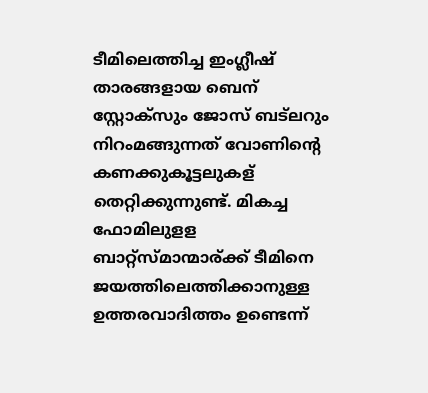ടീമിലെത്തിച്ച ഇംഗ്ലീഷ് താരങ്ങളായ ബെന് സ്റ്റോക്സും ജോസ് ബട്ലറും നിറംമങ്ങുന്നത് വോണിന്റെ കണക്കുകൂട്ടലുകള് തെറ്റിക്കുന്നുണ്ട്. മികച്ച ഫോമിലുളള ബാറ്റ്സ്മാന്മാര്ക്ക് ടീമിനെ ജയത്തിലെത്തിക്കാനുള്ള ഉത്തരവാദിത്തം ഉണ്ടെന്ന്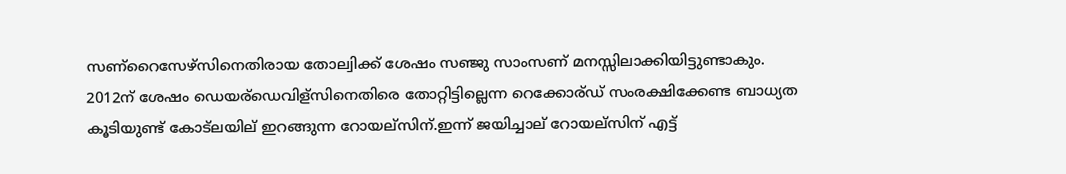സണ്റൈസേഴ്സിനെതിരായ തോല്വിക്ക് ശേഷം സഞ്ജു സാംസണ് മനസ്സിലാക്കിയിട്ടുണ്ടാകും.
2012ന് ശേഷം ഡെയര്ഡെവിള്സിനെതിരെ തോറ്റിട്ടില്ലെന്ന റെക്കോര്ഡ് സംരക്ഷിക്കേണ്ട ബാധ്യത കൂടിയുണ്ട് കോട്ലയില് ഇറങ്ങുന്ന റോയല്സിന്.ഇന്ന് ജയിച്ചാല് റോയല്സിന് എട്ട്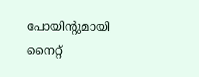പോയിന്റുമായി നൈറ്റ്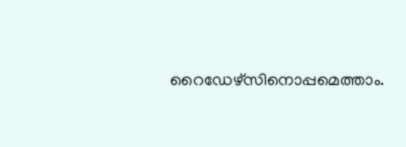റൈഡേഴ്സിനൊപ്പമെത്താം.